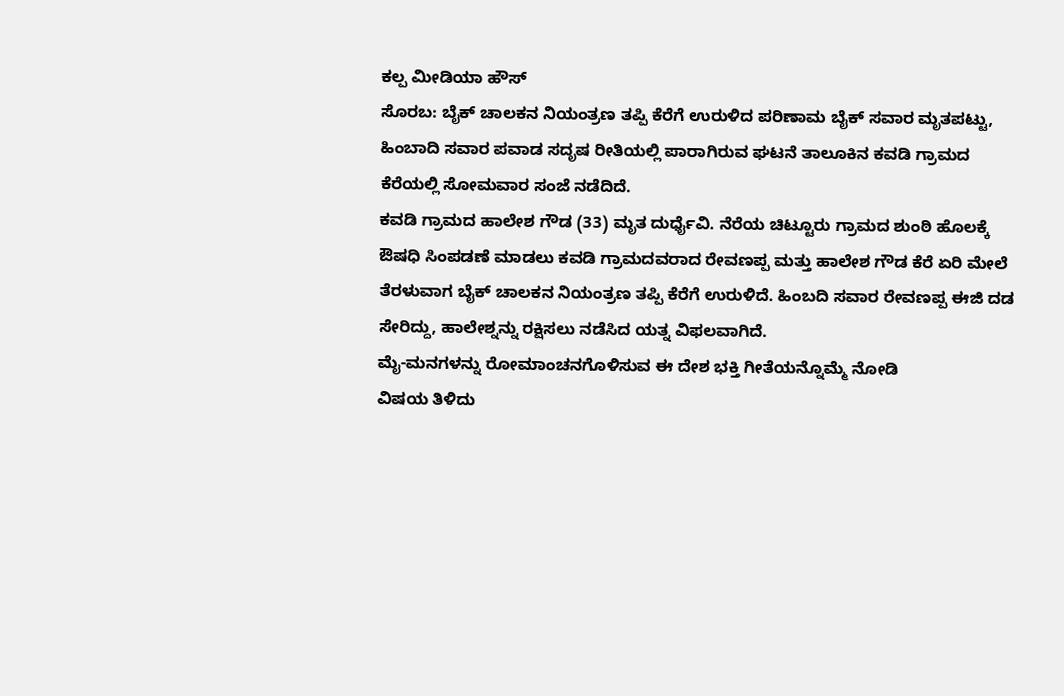ಕಲ್ಪ ಮೀಡಿಯಾ ಹೌಸ್
ಸೊರಬ: ಬೈಕ್ ಚಾಲಕನ ನಿಯಂತ್ರಣ ತಪ್ಪಿ ಕೆರೆಗೆ ಉರುಳಿದ ಪರಿಣಾಮ ಬೈಕ್ ಸವಾರ ಮೃತಪಟ್ಟು, ಹಿಂಬಾದಿ ಸವಾರ ಪವಾಡ ಸದೃಷ ರೀತಿಯಲ್ಲಿ ಪಾರಾಗಿರುವ ಘಟನೆ ತಾಲೂಕಿನ ಕವಡಿ ಗ್ರಾಮದ ಕೆರೆಯಲ್ಲಿ ಸೋಮವಾರ ಸಂಜೆ ನಡೆದಿದೆ.
ಕವಡಿ ಗ್ರಾಮದ ಹಾಲೇಶ ಗೌಡ (33) ಮೃತ ದುರ್ಧೈವಿ. ನೆರೆಯ ಚಿಟ್ಟೂರು ಗ್ರಾಮದ ಶುಂಠಿ ಹೊಲಕ್ಕೆ ಔಷಧಿ ಸಿಂಪಡಣೆ ಮಾಡಲು ಕವಡಿ ಗ್ರಾಮದವರಾದ ರೇವಣಪ್ಪ ಮತ್ತು ಹಾಲೇಶ ಗೌಡ ಕೆರೆ ಏರಿ ಮೇಲೆ ತೆರಳುವಾಗ ಬೈಕ್ ಚಾಲಕನ ನಿಯಂತ್ರಣ ತಪ್ಪಿ ಕೆರೆಗೆ ಉರುಳಿದೆ. ಹಿಂಬದಿ ಸವಾರ ರೇವಣಪ್ಪ ಈಜಿ ದಡ ಸೇರಿದ್ದು, ಹಾಲೇಶ್ನನ್ನು ರಕ್ಷಿಸಲು ನಡೆಸಿದ ಯತ್ನ ವಿಫಲವಾಗಿದೆ.
ಮೈ-ಮನಗಳನ್ನು ರೋಮಾಂಚನಗೊಳಿಸುವ ಈ ದೇಶ ಭಕ್ತಿ ಗೀತೆಯನ್ನೊಮ್ಮೆ ನೋಡಿ
ವಿಷಯ ತಿಳಿದು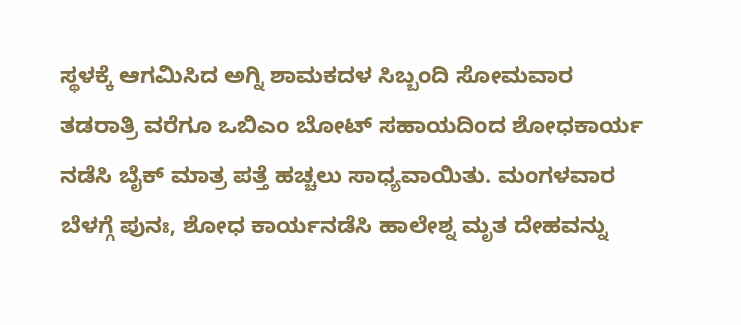ಸ್ಥಳಕ್ಕೆ ಆಗಮಿಸಿದ ಅಗ್ನಿ ಶಾಮಕದಳ ಸಿಬ್ಬಂದಿ ಸೋಮವಾರ ತಡರಾತ್ರಿ ವರೆಗೂ ಒಬಿಎಂ ಬೋಟ್ ಸಹಾಯದಿಂದ ಶೋಧಕಾರ್ಯ ನಡೆಸಿ ಬೈಕ್ ಮಾತ್ರ ಪತ್ತೆ ಹಚ್ಚಲು ಸಾಧ್ಯವಾಯಿತು. ಮಂಗಳವಾರ ಬೆಳಗ್ಗೆ ಪುನಃ, ಶೋಧ ಕಾರ್ಯನಡೆಸಿ ಹಾಲೇಶ್ನ ಮೃತ ದೇಹವನ್ನು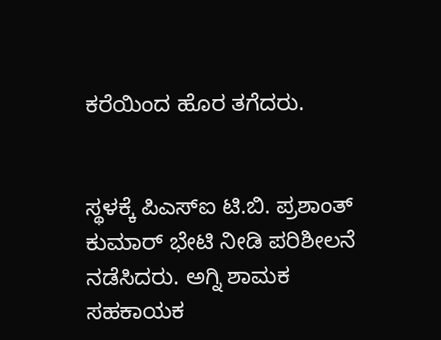ಕರೆಯಿಂದ ಹೊರ ತಗೆದರು.


ಸ್ಥಳಕ್ಕೆ ಪಿಎಸ್ಐ ಟಿ.ಬಿ. ಪ್ರಶಾಂತ್ ಕುಮಾರ್ ಭೇಟಿ ನೀಡಿ ಪರಿಶೀಲನೆ ನಡೆಸಿದರು. ಅಗ್ನಿ ಶಾಮಕ ಸಹಕಾಯಕ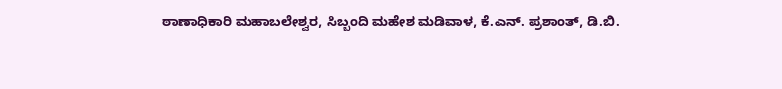ಠಾಣಾಧಿಕಾರಿ ಮಹಾಬಲೇಶ್ವರ, ಸಿಬ್ಬಂದಿ ಮಹೇಶ ಮಡಿವಾಳ, ಕೆ.ಎನ್. ಪ್ರಶಾಂತ್, ಡಿ.ಬಿ.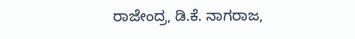ರಾಜೇಂದ್ರ, ಡಿ.ಕೆ. ನಾಗರಾಜ,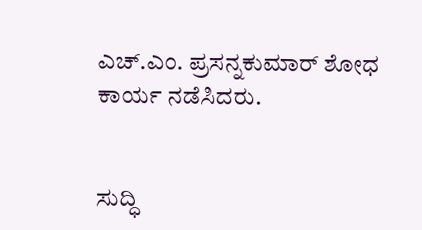ಎಚ್.ಎಂ. ಪ್ರಸನ್ನಕುಮಾರ್ ಶೋಧ ಕಾರ್ಯ ನಡೆಸಿದರು.


ಸುದ್ಧಿ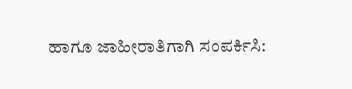ಹಾಗೂ ಜಾಹೀರಾತಿಗಾಗಿ ಸಂಪರ್ಕಿಸಿ: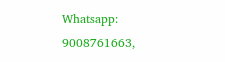Whatsapp: 9008761663,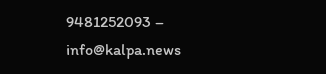9481252093 – info@kalpa.news